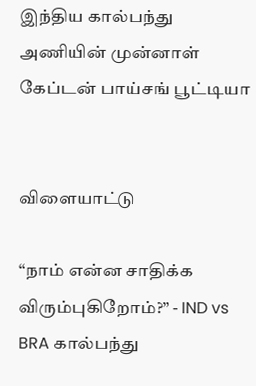இந்திய கால்பந்து அணியின் முன்னாள் கேப்டன் பாய்சங் பூட்டியா


விளையாட்டு

“நாம் என்ன சாதிக்க விரும்புகிறோம்?” - IND vs BRA கால்பந்து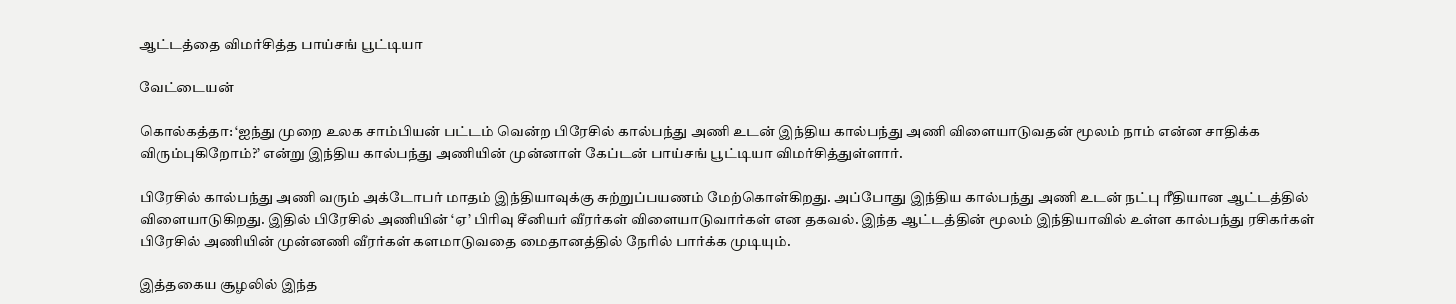ஆட்டத்தை விமர்சித்த பாய்சங் பூட்டியா

வேட்டையன்

கொல்கத்தா: ‘ஐந்து முறை உலக சாம்பியன் பட்டம் வென்ற பிரேசில் கால்பந்து அணி உடன் இந்திய கால்பந்து அணி விளையாடுவதன் மூலம் நாம் என்ன சாதிக்க விரும்புகிறோம்?’ என்று இந்திய கால்பந்து அணியின் முன்னாள் கேப்டன் பாய்சங் பூட்டியா விமர்சித்துள்ளார்.

பிரேசில் கால்பந்து அணி வரும் அக்டோபர் மாதம் இந்தியாவுக்கு சுற்றுப்பயணம் மேற்கொள்கிறது. அப்போது இந்திய கால்பந்து அணி உடன் நட்பு ரீதியான ஆட்டத்தில் விளையாடுகிறது. இதில் பிரேசில் அணியின் ‘ஏ’ பிரிவு சீனியர் வீரர்கள் விளையாடுவார்கள் என தகவல். இந்த ஆட்டத்தின் மூலம் இந்தியாவில் உள்ள கால்பந்து ரசிகர்கள் பிரேசில் அணியின் முன்னணி வீரர்கள் களமாடுவதை மைதானத்தில் நேரில் பார்க்க முடியும்.

இத்தகைய சூழலில் இந்த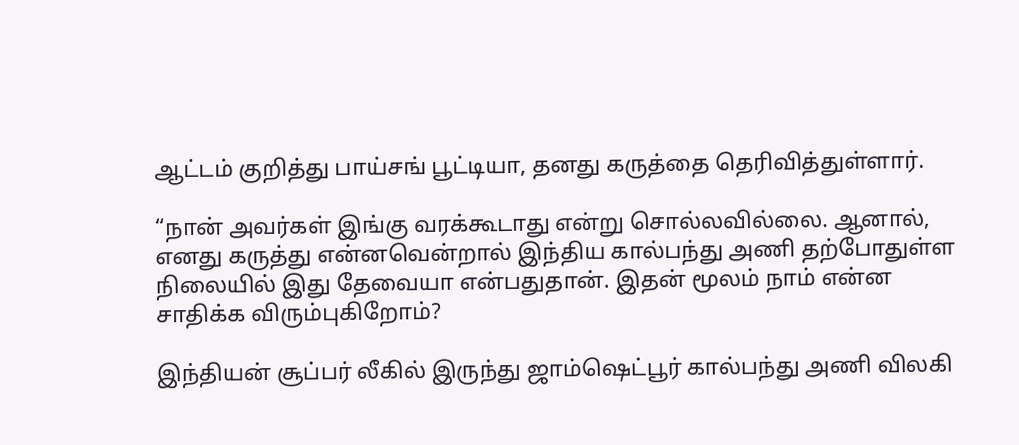ஆட்டம் குறித்து பாய்சங் பூட்டியா, தனது கருத்தை தெரிவித்துள்ளார்.

“நான் அவர்கள் இங்கு வரக்கூடாது என்று சொல்லவில்லை. ஆனால், எனது கருத்து என்னவென்றால் இந்திய கால்பந்து அணி தற்போதுள்ள நிலையில் இது தேவையா என்பதுதான். இதன் மூலம் நாம் என்ன சாதிக்க விரும்புகிறோம்?

இந்தியன் சூப்பர் லீகில் இருந்து ஜாம்ஷெட்பூர் கால்பந்து அணி விலகி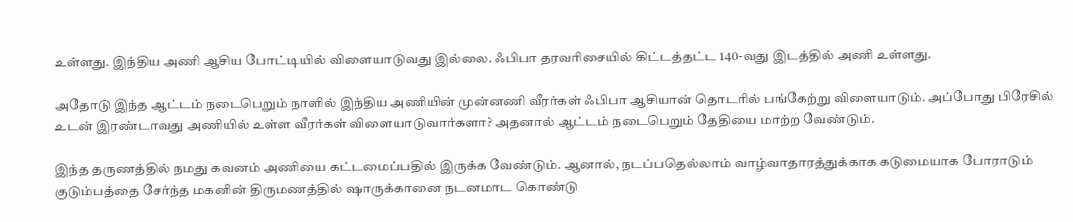உள்ளது. இந்திய அணி ஆசிய போட்டியில் விளையாடுவது இல்லை. ஃபிபா தரவரிசையில் கிட்டத்தட்ட 140-வது இடத்தில் அணி உள்ளது.

அதோடு இந்த ஆட்டம் நடைபெறும் நாளில் இந்திய அணியின் முன்னணி வீரர்கள் ஃபிபா ஆசியான் தொடரில் பங்கேற்று விளையாடும். அப்போது பிரேசில் உடன் இரண்டாவது அணியில் உள்ள வீரர்கள் விளையாடுவார்களா? அதனால் ஆட்டம் நடைபெறும் தேதியை மாற்ற வேண்டும்.

இந்த தருணத்தில் நமது கவனம் அணியை கட்டமைப்பதில் இருக்க வேண்டும். ஆனால், நடப்பதெல்லாம் வாழ்வாதாரத்துக்காக கடுமையாக போராடும் குடும்பத்தை சேர்ந்த மகனின் திருமணத்தில் ஷாருக்கானை நடனமாட கொண்டு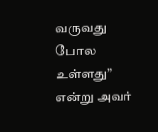வருவது போல உள்ளது” என்று அவர்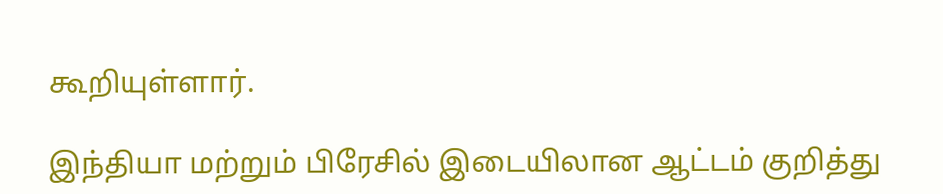கூறியுள்ளார்.

இந்தியா மற்றும் பிரேசில் இடையிலான ஆட்டம் குறித்து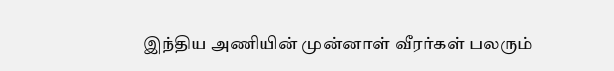இந்திய அணியின் முன்னாள் வீரர்கள் பலரும்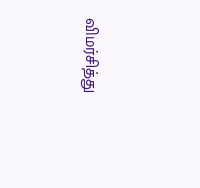விமர்சித்து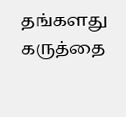தங்களது கருத்தை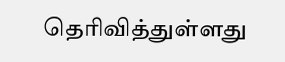தெரிவித்துள்ளது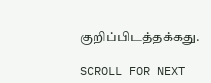குறிப்பிடத்தக்கது.

SCROLL FOR NEXT